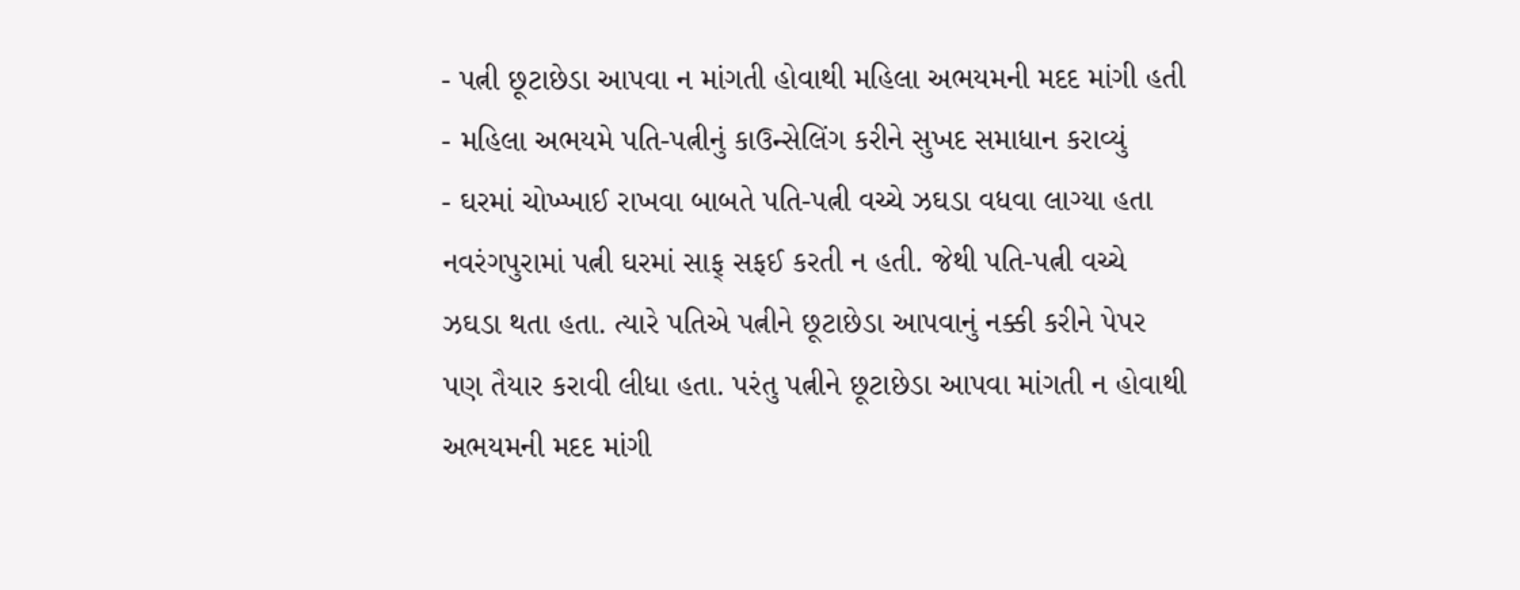- પત્ની છૂટાછેડા આપવા ન માંગતી હોવાથી મહિલા અભયમની મદદ માંગી હતી
- મહિલા અભયમે પતિ-પત્નીનું કાઉન્સેલિંગ કરીને સુખદ સમાધાન કરાવ્યું
- ઘરમાં ચોખ્ખાઈ રાખવા બાબતે પતિ-પત્ની વચ્ચે ઝઘડા વધવા લાગ્યા હતા
નવરંગપુરામાં પત્ની ઘરમાં સાફ્ સફઈ કરતી ન હતી. જેથી પતિ-પત્ની વચ્ચે ઝઘડા થતા હતા. ત્યારે પતિએ પત્નીને છૂટાછેડા આપવાનું નક્કી કરીને પેપર પણ તૈયાર કરાવી લીધા હતા. પરંતુ પત્નીને છૂટાછેડા આપવા માંગતી ન હોવાથી અભયમની મદદ માંગી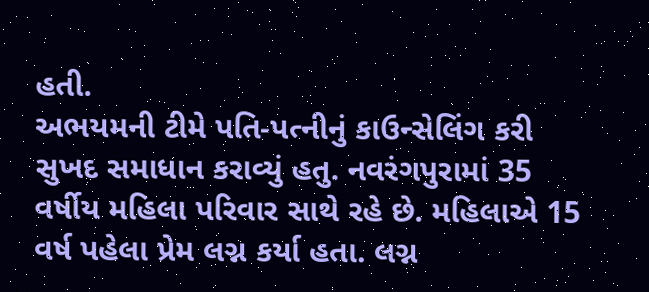હતી.
અભયમની ટીમે પતિ-પત્નીનું કાઉન્સેલિંગ કરી સુખદ સમાધાન કરાવ્યું હતુ. નવરંગપુરામાં 35 વર્ષીય મહિલા પરિવાર સાથે રહે છે. મહિલાએ 15 વર્ષ પહેલા પ્રેમ લગ્ન કર્યા હતા. લગ્ન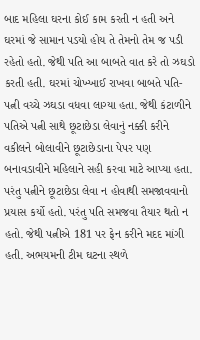બાદ મહિલા ઘરના કોઈ કામ કરતી ન હતી અને ઘરમાં જે સામાન પડયો હોય તે તેમનો તેમ જ પડી રહેતો હતો. જેથી પતિ આ બાબતે વાત કરે તો ઝઘડો કરતી હતી. ઘરમાં ચોખ્ખાઈ રાખવા બાબતે પતિ-પત્ની વચ્ચે ઝઘડા વધવા લાગ્યા હતા. જેથી કંટાળીને પતિએ પત્ની સાથે છૂટાછેડા લેવાનું નક્કી કરીને વકીલને બોલાવીને છૂટાછેડાના પેપર પણ બનાવડાવીને મહિલાને સહી કરવા માટે આપ્યા હતા.
પરંતુ પત્નીને છૂટાછેડા લેવા ન હોવાથી સમજાવવાનો પ્રયાસ કર્યો હતો. પરંતુ પતિ સમજવા તૈયાર થતો ન હતો. જેથી પત્નીએ 181 પર ફેન કરીને મદદ માંગી હતી. અભયમની ટીમ ઘટના સ્થળે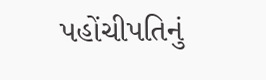પહોંચીપતિનું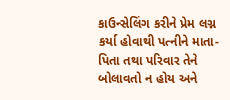કાઉન્સેલિંગ કરીને પ્રેમ લગ્ન કર્યા હોવાથી પત્નીને માતા-પિતા તથા પરિવાર તેને બોલાવતો ન હોય અને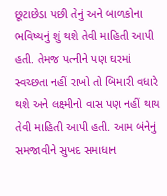છૂટાછેડા પછી તેનું અને બાળકોના ભવિષ્યનું શું થશે તેવી માહિતી આપી હતી. તેમજ પત્નીને પણ ઘરમાં સ્વચ્છતા નહીં રાખો તો બિમારી વધારે થશે અને લક્ષ્મીનો વાસ પણ નહીં થાય તેવી માહિતી આપી હતી. આમ બંનેનું સમજાવીને સુખદ સમાધાન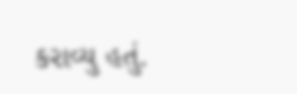કરાવ્યુ હતું.